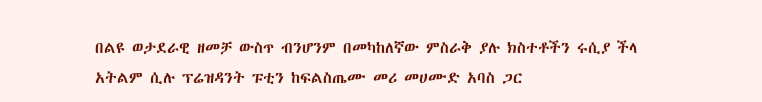በልዩ ወታደራዊ ዘመቻ ውስጥ ብንሆንም በመካከለኛው ምስራቅ ያሉ ክስተቶችን ሩሲያ ችላ አትልም ሲሉ ፕሬዝዳንት ፑቲን ከፍልስጤሙ መሪ መሀሙድ አባስ ጋር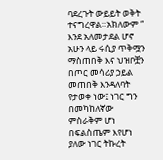ባደረጉት ውይይት ወቅት ተናግረዋል።አክለውም “ እንደ አለመታደል ሆኖ አሁን ላይ ሩሲያ ጥቅሟን ማስጠበቅ እና ህዝቦቿን በጦር መሳሪያ ኃይል መጠበቅ እንዳለባት የታወቀ ነው፤ ነገር ግን በመካከለኛው ምስራቅም ሆነ በፍልስጤም እየሆነ ያለው ነገር ትኩረት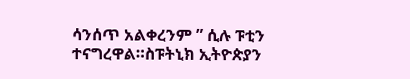ሳንሰጥ አልቀረንም ” ሲሉ ፑቲን ተናግረዋል።ስፑትኒክ ኢትዮጵያን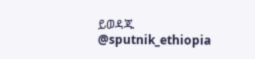ይወዳጁ @sputnik_ethiopia